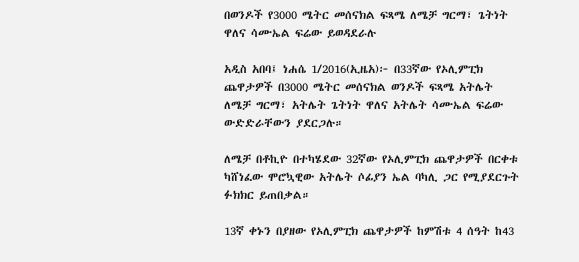በወንዶች የ3000 ሜትር መሰናክል ፍጻሜ ለሜቻ ግርማ፣ ጌትነት ዋለና ሳሙኤል ፍሬው ይወዳደራሉ

አዲስ አበባ፤ ነሐሴ 1/2016(ኢዜአ)፦ በ33ኛው የኦሊምፒክ ጨዋታዎች በ3000 ሜትር መሰናክል ወንዶች ፍጻሜ አትሌት ለሜቻ ግርማ፣ አትሌት ጌትነት ዋለና አትሌት ሳሙኤል ፍሬው ውድድራቸውን ያደርጋሉ።

ለሜቻ በቶኪዮ በተካሄደው 32ኛው የኦሊምፒክ ጨዋታዎች በርቀቱ ካሸነፈው ሞሮኳዊው አትሌት ሶፊያን ኤል ባካሊ ጋር የሚያደርጉት ፉክክር ይጠበቃል።

13ኛ ቀኑን በያዘው የኦሊምፒክ ጨዋታዎች ከምሽቱ 4 ሰዓት ከ43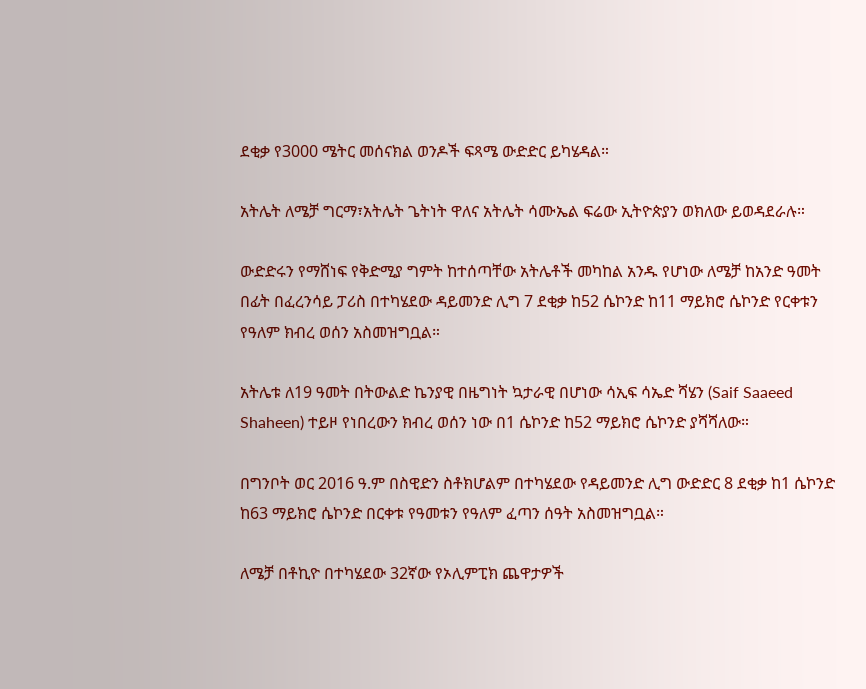ደቂቃ የ3000 ሜትር መሰናክል ወንዶች ፍጻሜ ውድድር ይካሄዳል።

አትሌት ለሜቻ ግርማ፣አትሌት ጌትነት ዋለና አትሌት ሳሙኤል ፍሬው ኢትዮጵያን ወክለው ይወዳደራሉ።

ውድድሩን የማሸነፍ የቅድሚያ ግምት ከተሰጣቸው አትሌቶች መካከል አንዱ የሆነው ለሜቻ ከአንድ ዓመት በፊት በፈረንሳይ ፓሪስ በተካሄደው ዳይመንድ ሊግ 7 ደቂቃ ከ52 ሴኮንድ ከ11 ማይክሮ ሴኮንድ የርቀቱን የዓለም ክብረ ወሰን አስመዝግቧል።

አትሌቱ ለ19 ዓመት በትውልድ ኬንያዊ በዜግነት ኳታራዊ በሆነው ሳኢፍ ሳኤድ ሻሄን (Saif Saaeed Shaheen) ተይዞ የነበረውን ክብረ ወሰን ነው በ1 ሴኮንድ ከ52 ማይክሮ ሴኮንድ ያሻሻለው።

በግንቦት ወር 2016 ዓ.ም በስዊድን ስቶክሆልም በተካሄደው የዳይመንድ ሊግ ውድድር 8 ደቂቃ ከ1 ሴኮንድ ከ63 ማይክሮ ሴኮንድ በርቀቱ የዓመቱን የዓለም ፈጣን ሰዓት አስመዝግቧል።

ለሜቻ በቶኪዮ በተካሄደው 32ኛው የኦሊምፒክ ጨዋታዎች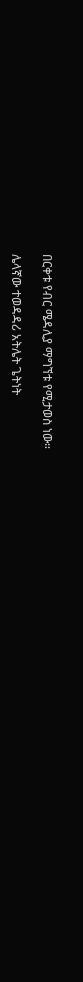በርቀቱ የብር ሜዳሊያ ማግኘቱ የሚታወስ ነው።

ሌላኛው ተወዳዳሪ አትሌት ጌትነት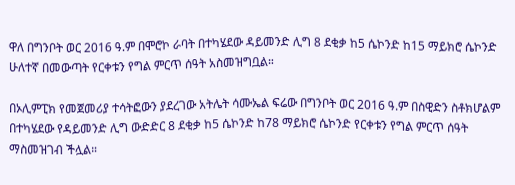ዋለ በግንቦት ወር 2016 ዓ.ም በሞሮኮ ራባት በተካሄደው ዳይመንድ ሊግ 8 ደቂቃ ከ5 ሴኮንድ ከ15 ማይክሮ ሴኮንድ ሁለተኛ በመውጣት የርቀቱን የግል ምርጥ ሰዓት አስመዝግቧል።

በኦሊምፒክ የመጀመሪያ ተሳትፎውን ያደረገው አትሌት ሳሙኤል ፍሬው በግንቦት ወር 2016 ዓ.ም በስዊድን ስቶክሆልም በተካሄደው የዳይመንድ ሊግ ውድድር 8 ደቂቃ ከ5 ሴኮንድ ከ78 ማይክሮ ሴኮንድ የርቀቱን የግል ምርጥ ሰዓት ማስመዝገብ ችሏል።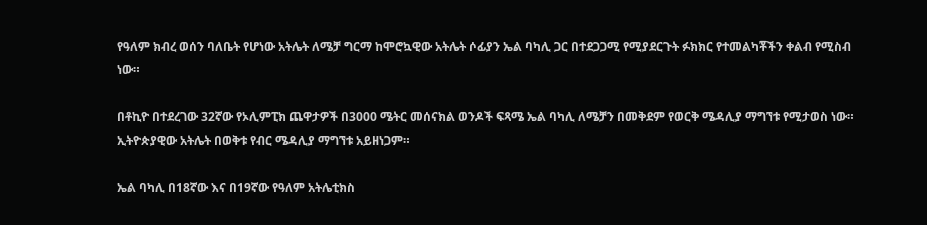የዓለም ክብረ ወሰን ባለቤት የሆነው አትሌት ለሜቻ ግርማ ከሞሮኳዊው አትሌት ሶፊያን ኤል ባካሊ ጋር በተደጋጋሚ የሚያደርጉት ፉክክር የተመልካቾችን ቀልብ የሚስብ ነው።

በቶኪዮ በተደረገው 32ኛው የኦሊምፒክ ጨዋታዎች በ3000 ሜትር መሰናክል ወንዶች ፍጻሜ ኤል ባካሊ ለሜቻን በመቅደም የወርቅ ሜዳሊያ ማግኘቱ የሚታወስ ነው። ኢትዮጵያዊው አትሌት በወቅቱ የብር ሜዳሊያ ማግኘቱ አይዘነጋም።

ኤል ባካሊ በ18ኛው እና በ19ኛው የዓለም አትሌቲክስ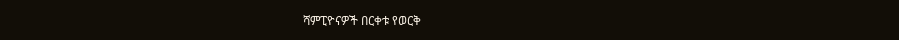ሻምፒዮናዎች በርቀቱ የወርቅ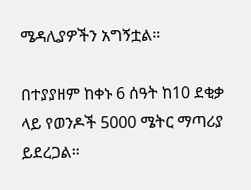ሜዳሊያዎችን አግኝቷል።

በተያያዘም ከቀኑ 6 ሰዓት ከ10 ደቂቃ ላይ የወንዶች 5000 ሜትር ማጣሪያ ይደረጋል።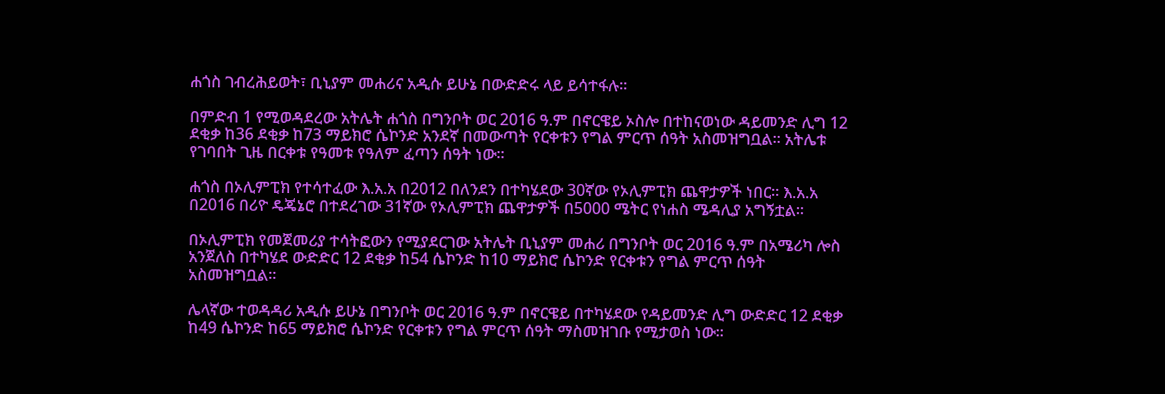ሐጎስ ገብረሕይወት፣ ቢኒያም መሐሪና አዲሱ ይሁኔ በውድድሩ ላይ ይሳተፋሉ።

በምድብ 1 የሚወዳደረው አትሌት ሐጎስ በግንቦት ወር 2016 ዓ.ም በኖርዌይ ኦስሎ በተከናወነው ዳይመንድ ሊግ 12 ደቂቃ ከ36 ደቂቃ ከ73 ማይክሮ ሴኮንድ አንደኛ በመውጣት የርቀቱን የግል ምርጥ ሰዓት አስመዝግቧል። አትሌቱ የገባበት ጊዜ በርቀቱ የዓመቱ የዓለም ፈጣን ሰዓት ነው።

ሐጎስ በኦሊምፒክ የተሳተፈው እ.አ.አ በ2012 በለንደን በተካሄደው 30ኛው የኦሊምፒክ ጨዋታዎች ነበር። እ.አ.አ በ2016 በሪዮ ዴጄኔሮ በተደረገው 31ኛው የኦሊምፒክ ጨዋታዎች በ5000 ሜትር የነሐስ ሜዳሊያ አግኝቷል።

በኦሊምፒክ የመጀመሪያ ተሳትፎውን የሚያደርገው አትሌት ቢኒያም መሐሪ በግንቦት ወር 2016 ዓ.ም በአሜሪካ ሎስ አንጀለስ በተካሄደ ውድድር 12 ደቂቃ ከ54 ሴኮንድ ከ10 ማይክሮ ሴኮንድ የርቀቱን የግል ምርጥ ሰዓት አስመዝግቧል።

ሌላኛው ተወዳዳሪ አዲሱ ይሁኔ በግንቦት ወር 2016 ዓ.ም በኖርዌይ በተካሄደው የዳይመንድ ሊግ ውድድር 12 ደቂቃ ከ49 ሴኮንድ ከ65 ማይክሮ ሴኮንድ የርቀቱን የግል ምርጥ ሰዓት ማስመዝገቡ የሚታወስ ነው።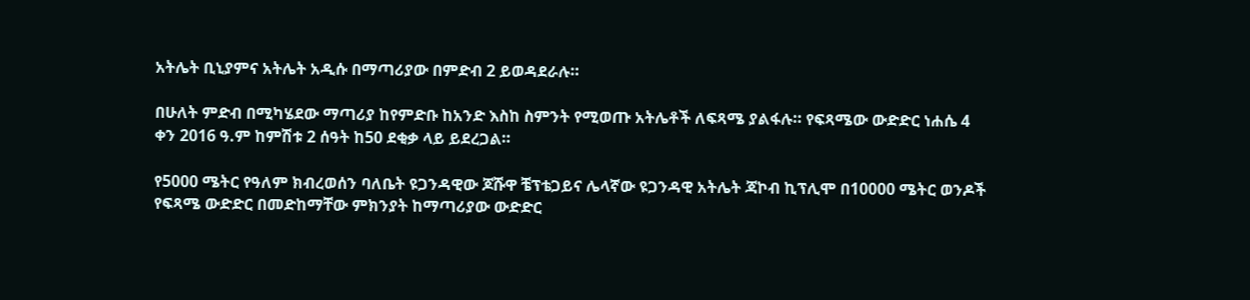አትሌት ቢኒያምና አትሌት አዲሱ በማጣሪያው በምድብ 2 ይወዳደራሉ።

በሁለት ምድብ በሚካሄደው ማጣሪያ ከየምድቡ ከአንድ እስከ ስምንት የሚወጡ አትሌቶች ለፍጻሜ ያልፋሉ። የፍጻሜው ውድድር ነሐሴ 4 ቀን 2016 ዓ.ም ከምሽቱ 2 ሰዓት ከ50 ደቂቃ ላይ ይደረጋል።

የ5000 ሜትር የዓለም ክብረወሰን ባለቤት ዩጋንዳዊው ጆሹዋ ቼፕቴጋይና ሌላኛው ዩጋንዳዊ አትሌት ጃኮብ ኪፕሊሞ በ10000 ሜትር ወንዶች የፍጻሜ ውድድር በመድከማቸው ምክንያት ከማጣሪያው ውድድር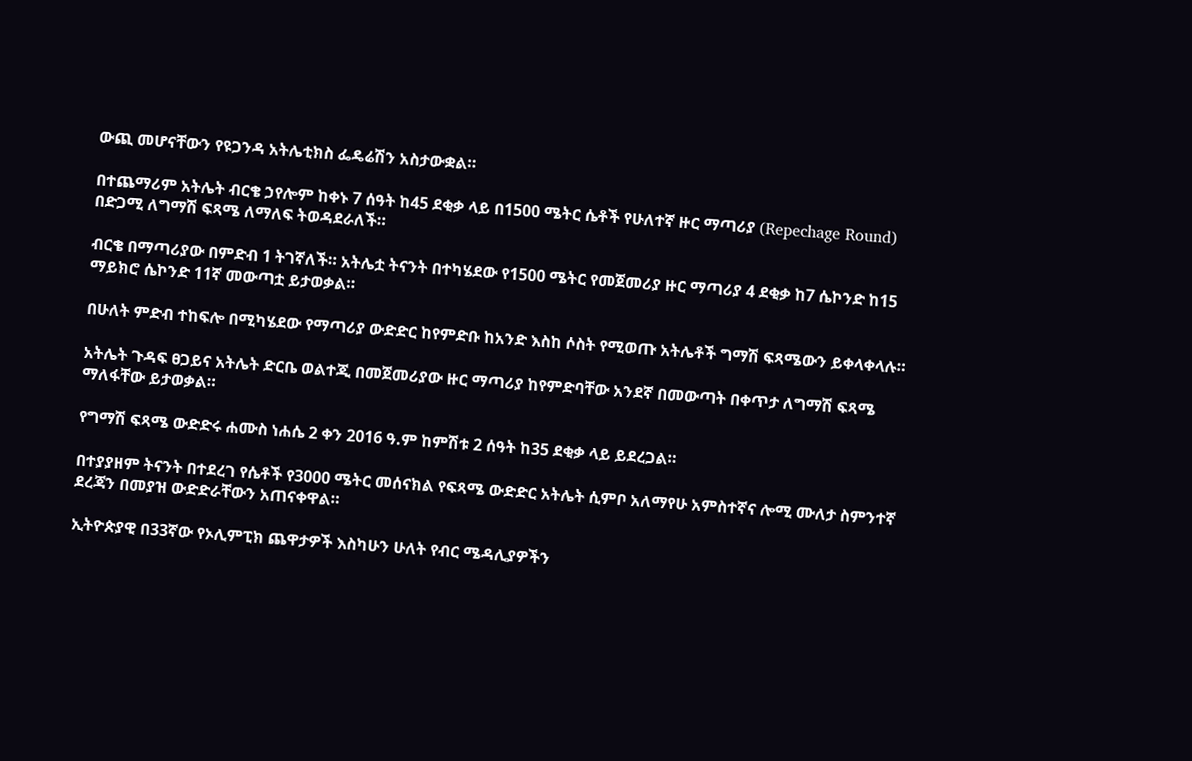ውጪ መሆናቸውን የዩጋንዳ አትሌቲክስ ፌዴሬሽን አስታውቋል።

በተጨማሪም አትሌት ብርቄ ኃየሎም ከቀኑ 7 ሰዓት ከ45 ደቂቃ ላይ በ1500 ሜትር ሴቶች የሁለተኛ ዙር ማጣሪያ (Repechage Round) በድጋሚ ለግማሽ ፍጻሜ ለማለፍ ትወዳደራለች።

ብርቄ በማጣሪያው በምድብ 1 ትገኛለች። አትሌቷ ትናንት በተካሄደው የ1500 ሜትር የመጀመሪያ ዙር ማጣሪያ 4 ደቂቃ ከ7 ሴኮንድ ከ15 ማይክሮ ሴኮንድ 11ኛ መውጣቷ ይታወቃል።

በሁለት ምድብ ተከፍሎ በሚካሄደው የማጣሪያ ውድድር ከየምድቡ ከአንድ እስከ ሶስት የሚወጡ አትሌቶች ግማሽ ፍጻሜውን ይቀላቀላሉ።

አትሌት ጉዳፍ ፀጋይና አትሌት ድርቤ ወልተጂ በመጀመሪያው ዙር ማጣሪያ ከየምድባቸው አንደኛ በመውጣት በቀጥታ ለግማሽ ፍጻሜ ማለፋቸው ይታወቃል።

የግማሽ ፍጻሜ ውድድሩ ሐሙስ ነሐሴ 2 ቀን 2016 ዓ.ም ከምሽቱ 2 ሰዓት ከ35 ደቂቃ ላይ ይደረጋል።

በተያያዘም ትናንት በተደረገ የሴቶች የ3000 ሜትር መሰናክል የፍጻሜ ውድድር አትሌት ሲምቦ አለማየሁ አምስተኛና ሎሚ ሙለታ ስምንተኛ ደረጃን በመያዝ ውድድራቸውን አጠናቀዋል።

ኢትዮጵያዊ በ33ኛው የኦሊምፒክ ጨዋታዎች እስካሁን ሁለት የብር ሜዳሊያዎችን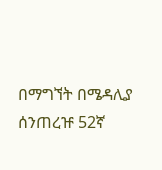በማግኘት በሜዳሊያ ሰንጠረዡ 52ኛ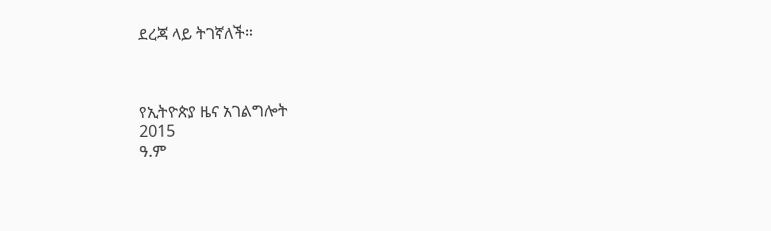ደረጃ ላይ ትገኛለች።



የኢትዮጵያ ዜና አገልግሎት
2015
ዓ.ም